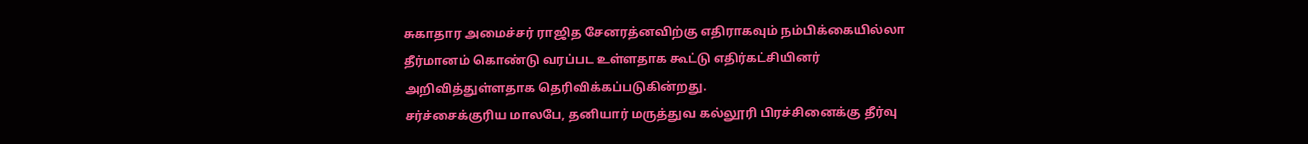சுகாதார அமைச்சர் ராஜித சேனரத்னவிற்கு எதிராகவும் நம்பிக்கையில்லா தீர்மானம் கொண்டு வரப்பட உள்ளதாக கூட்டு எதிர்கட்சியினர் அறிவித்துள்ளதாக தெரிவிக்கப்படுகின்றது.
சர்ச்சைக்குரிய மாலபே, தனியார் மருத்துவ கல்லூரி பிரச்சினைக்கு தீர்வு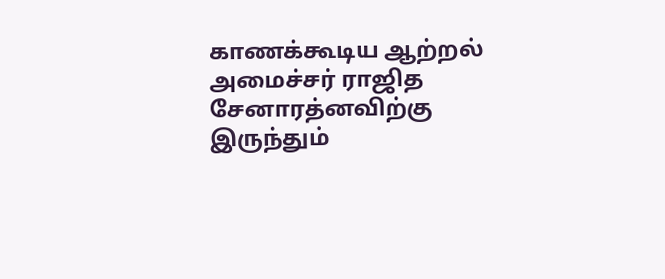காணக்கூடிய ஆற்றல் அமைச்சர் ராஜித சேனாரத்னவிற்கு இருந்தும்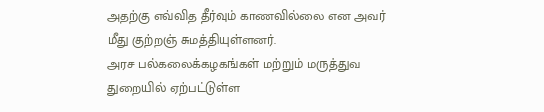அதற்கு எவ்வித தீர்வும் காணவில்லை என அவர் மீது குற்றஞ் சுமத்தியுள்ளனர்.
அரச பல்கலைக்கழகங்கள் மற்றும் மருத்துவ துறையில் ஏற்பட்டுள்ள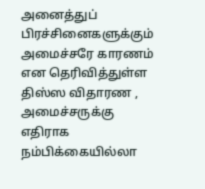அனைத்துப் பிரச்சினைகளுக்கும் அமைச்சரே காரணம் என தெரிவித்துள்ள திஸ்ஸ விதாரண , அமைச்சருக்கு எதிராக நம்பிக்கையில்லா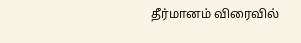தீர்மானம் விரைவில்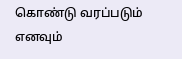கொண்டு வரப்படும் எனவும்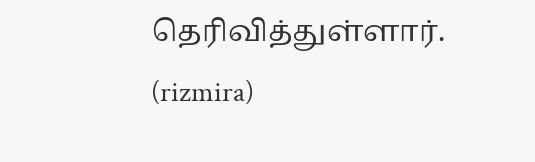தெரிவித்துள்ளார்.
(rizmira)